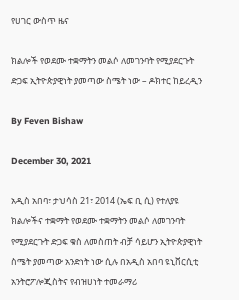የሀገር ውስጥ ዜና

ክልሎች የወደሙ ተቋማትን መልሶ ለመገንባት የሚያደርጉት ድጋፍ ኢትዮጵያዊነት ያመጣው ስሜት ነው – ዶክተር ከይረዲን

By Feven Bishaw

December 30, 2021

አዲስ አበባ፣ ታህሳስ 21፣ 2014 (ኤፍ ቢ ሲ) የተለያዩ ክልሎችና ተቋማት የወደሙ ተቋማትን መልሶ ለመገንባት የሚያደርጉት ድጋፍ ቁስ ለመስጠት ብቻ ሳይሆን ኢትዮጵያዊነት ስሜት ያመጣው አንድነት ነው ሲሉ በአዲስ አበባ ዩኒቨርሲቲ አንትሮፖሎጂስትና የብዝሀነት ተመራማሪ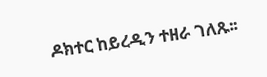ዶክተር ከይረዲን ተዘራ ገለጹ፡፡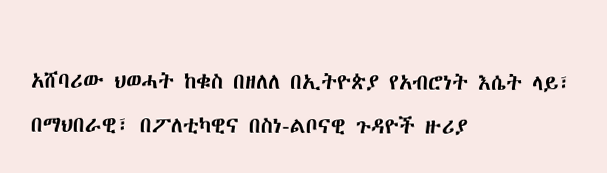አሸባሪው ህወሓት ከቁስ በዘለለ በኢትዮጵያ የአብሮነት እሴት ላይ፣ በማህበራዊ፣ በፖለቲካዊና በስነ-ልቦናዊ ጉዳዮች ዙሪያ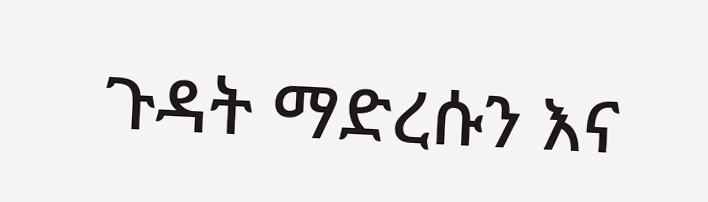ጉዳት ማድረሱን እና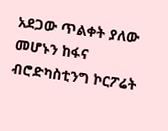አደጋው ጥልቀት ያለው መሆኑን ከፋና ብሮድካስቲንግ ኮርፖሬት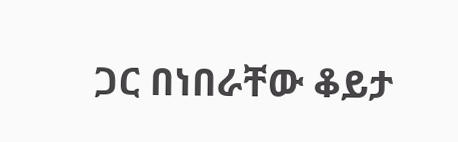ጋር በነበራቸው ቆይታ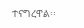ተናግረዋል፡፡